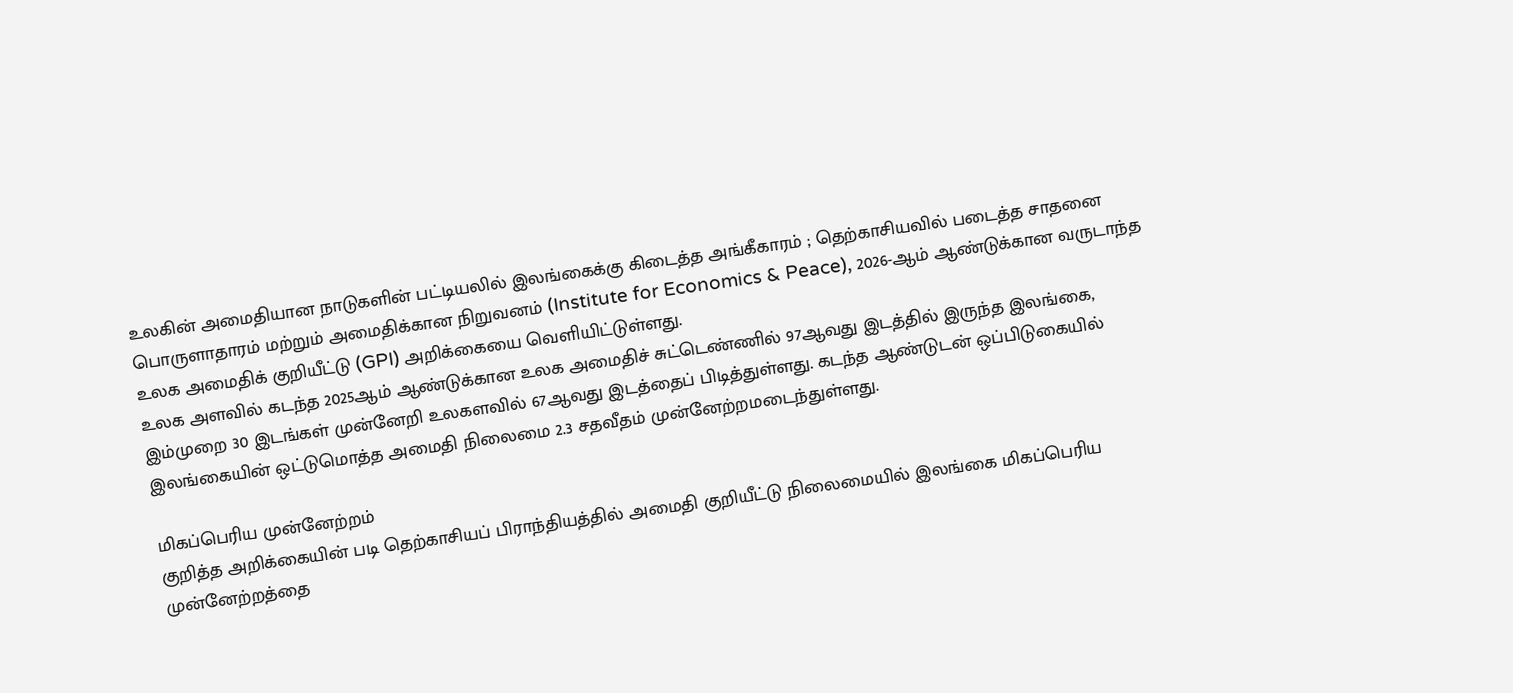உலகின் அமைதியான நாடுகளின் பட்டியலில் இலங்கைக்கு கிடைத்த அங்கீகாரம் ; தெற்காசியவில் படைத்த சாதனை
பொருளாதாரம் மற்றும் அமைதிக்கான நிறுவனம் (Institute for Economics & Peace), 2026-ஆம் ஆண்டுக்கான வருடாந்த உலக அமைதிக் குறியீட்டு (GPI) அறிக்கையை வெளியிட்டுள்ளது.
உலக அளவில் கடந்த 2025ஆம் ஆண்டுக்கான உலக அமைதிச் சுட்டெண்ணில் 97ஆவது இடத்தில் இருந்த இலங்கை, இம்முறை 30 இடங்கள் முன்னேறி உலகளவில் 67ஆவது இடத்தைப் பிடித்துள்ளது. கடந்த ஆண்டுடன் ஒப்பிடுகையில் இலங்கையின் ஒட்டுமொத்த அமைதி நிலைமை 2.3 சதவீதம் முன்னேற்றமடைந்துள்ளது.

மிகப்பெரிய முன்னேற்றம்
குறித்த அறிக்கையின் படி தெற்காசியப் பிராந்தியத்தில் அமைதி குறியீட்டு நிலைமையில் இலங்கை மிகப்பெரிய முன்னேற்றத்தை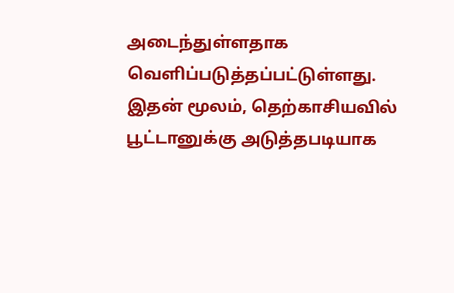அடைந்துள்ளதாக வெளிப்படுத்தப்பட்டுள்ளது.
இதன் மூலம், தெற்காசியவில் பூட்டானுக்கு அடுத்தபடியாக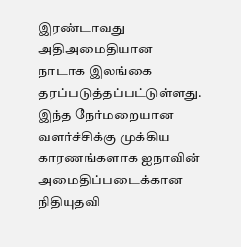இரண்டாவது அதிஅமைதியான நாடாக இலங்கை தரப்படுத்தப்பட்டுள்ளது.
இந்த நேர்மறையான வளர்ச்சிக்கு முக்கிய காரணங்களாக ஐநாவின் அமைதிப்படைக்கான நிதியுதவி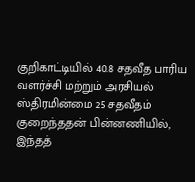குறிகாட்டியில் 40.8 சதவீத பாரிய வளர்ச்சி மற்றும் அரசியல் ஸ்திரமின்மை 25 சதவீதம் குறைந்ததன் பின்னணியில், இந்தத்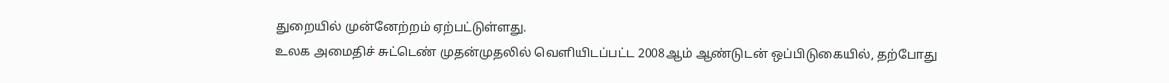துறையில் முன்னேற்றம் ஏற்பட்டுள்ளது.
உலக அமைதிச் சுட்டெண் முதன்முதலில் வெளியிடப்பட்ட 2008ஆம் ஆண்டுடன் ஒப்பிடுகையில், தற்போது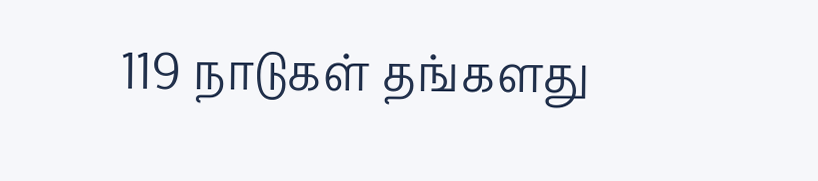119 நாடுகள் தங்களது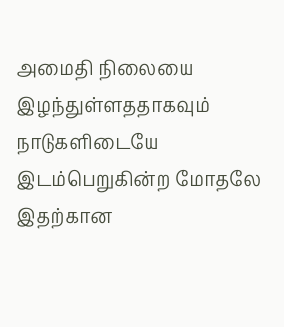அமைதி நிலையை இழந்துள்ளததாகவும் நாடுகளிடையே இடம்பெறுகின்ற மோதலே இதற்கான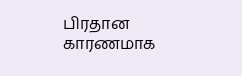பிரதான காரணமாக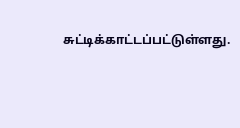சுட்டிக்காட்டப்பட்டுள்ளது.